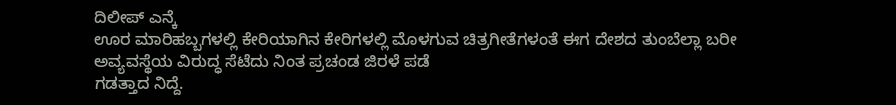ದಿಲೀಪ್ ಎನ್ಕೆ
ಊರ ಮಾರಿಹಬ್ಬಗಳಲ್ಲಿ ಕೇರಿಯಾಗಿನ ಕೇರಿಗಳಲ್ಲಿ ಮೊಳಗುವ ಚಿತ್ರಗೀತೆಗಳಂತೆ ಈಗ ದೇಶದ ತುಂಬೆಲ್ಲಾ ಬರೀ ಅವ್ಯವಸ್ಥೆಯ ವಿರುದ್ಧ ಸೆಟೆದು ನಿಂತ ಪ್ರಚಂಡ ಜಿರಳೆ ಪಡೆ
ಗಡತ್ತಾದ ನಿದ್ದೆ.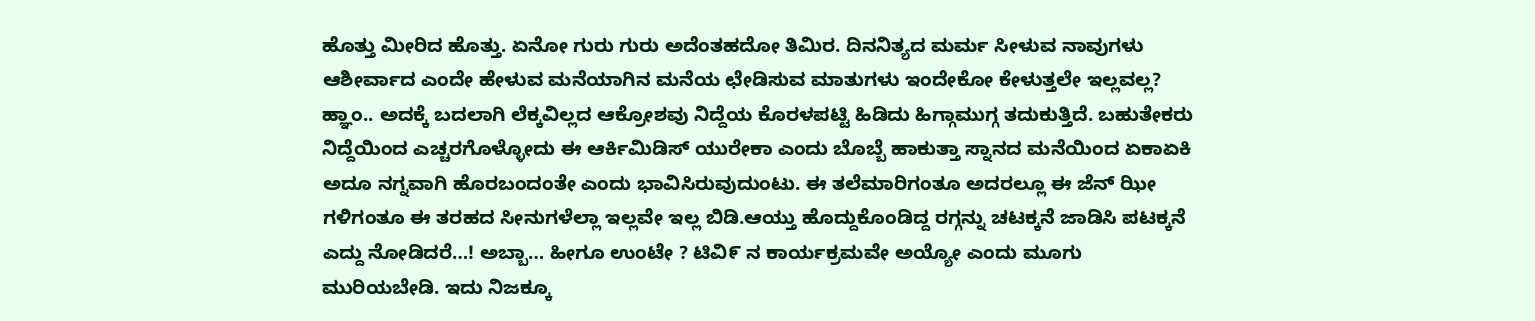ಹೊತ್ತು ಮೀರಿದ ಹೊತ್ತು. ಏನೋ ಗುರು ಗುರು ಅದೆಂತಹದೋ ತಿಮಿರ. ದಿನನಿತ್ಯದ ಮರ್ಮ ಸೀಳುವ ನಾವುಗಳು ಆಶೀರ್ವಾದ ಎಂದೇ ಹೇಳುವ ಮನೆಯಾಗಿನ ಮನೆಯ ಛೇಡಿಸುವ ಮಾತುಗಳು ಇಂದೇಕೋ ಕೇಳುತ್ತಲೇ ಇಲ್ಲವಲ್ಲ? ಹ್ಞಾಂ.. ಅದಕ್ಕೆ ಬದಲಾಗಿ ಲೆಕ್ಕವಿಲ್ಲದ ಆಕ್ರೋಶವು ನಿದ್ದೆಯ ಕೊರಳಪಟ್ಟಿ ಹಿಡಿದು ಹಿಗ್ಗಾಮುಗ್ಗ ತದುಕುತ್ತಿದೆ. ಬಹುತೇಕರು ನಿದ್ದೆಯಿಂದ ಎಚ್ಚರಗೊಳ್ಳೋದು ಈ ಆರ್ಕಿಮಿಡಿಸ್ ಯುರೇಕಾ ಎಂದು ಬೊಬ್ಬೆ ಹಾಕುತ್ತಾ ಸ್ನಾನದ ಮನೆಯಿಂದ ಏಕಾಏಕಿ ಅದೂ ನಗ್ನವಾಗಿ ಹೊರಬಂದಂತೇ ಎಂದು ಭಾವಿಸಿರುವುದುಂಟು. ಈ ತಲೆಮಾರಿಗಂತೂ ಅದರಲ್ಲೂ ಈ ಜೆನ್ ಝೀ ಗಳಿಗಂತೂ ಈ ತರಹದ ಸೀನುಗಳೆಲ್ಲಾ ಇಲ್ಲವೇ ಇಲ್ಲ ಬಿಡಿ.ಆಯ್ತು ಹೊದ್ದುಕೊಂಡಿದ್ದ ರಗ್ಗನ್ನು ಚಟಕ್ಕನೆ ಜಾಡಿಸಿ ಪಟಕ್ಕನೆ ಎದ್ದು ನೋಡಿದರೆ…! ಅಬ್ಬಾ… ಹೀಗೂ ಉಂಟೇ ? ಟಿವಿ೯ ನ ಕಾರ್ಯಕ್ರಮವೇ ಅಯ್ಯೋ ಎಂದು ಮೂಗು ಮುರಿಯಬೇಡಿ. ಇದು ನಿಜಕ್ಕೂ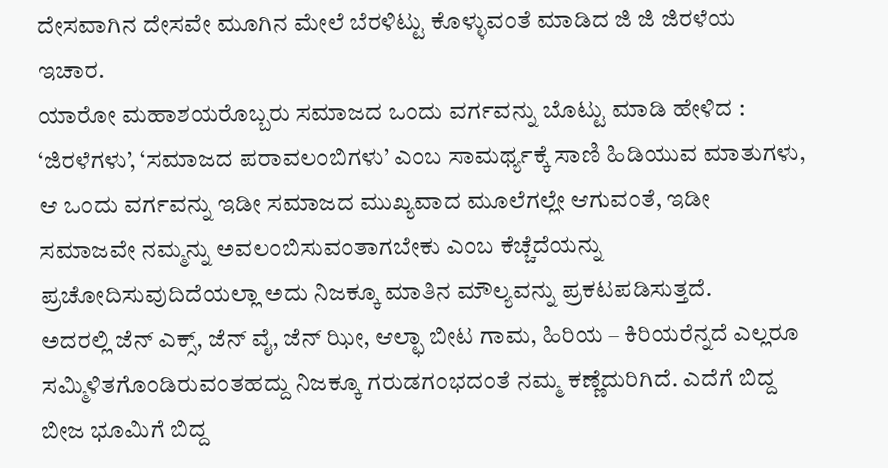ದೇಸವಾಗಿನ ದೇಸವೇ ಮೂಗಿನ ಮೇಲೆ ಬೆರಳಿಟ್ಟು ಕೊಳ್ಳುವಂತೆ ಮಾಡಿದ ಜಿ ಜಿ ಜಿರಳೆಯ ಇಚಾರ.
ಯಾರೋ ಮಹಾಶಯರೊಬ್ಬರು ಸಮಾಜದ ಒಂದು ವರ್ಗವನ್ನು ಬೊಟ್ಟು ಮಾಡಿ ಹೇಳಿದ : ‘ಜಿರಳೆಗಳು’, ‘ಸಮಾಜದ ಪರಾವಲಂಬಿಗಳು’ ಎಂಬ ಸಾಮರ್ಥ್ಯಕ್ಕೆ ಸಾಣಿ ಹಿಡಿಯುವ ಮಾತುಗಳು, ಆ ಒಂದು ವರ್ಗವನ್ನು ಇಡೀ ಸಮಾಜದ ಮುಖ್ಯವಾದ ಮೂಲೆಗಲ್ಲೇ ಆಗುವಂತೆ, ಇಡೀ ಸಮಾಜವೇ ನಮ್ಮನ್ನು ಅವಲಂಬಿಸುವಂತಾಗಬೇಕು ಎಂಬ ಕೆಚ್ಚೆದೆಯನ್ನು ಪ್ರಚೋದಿಸುವುದಿದೆಯಲ್ಲಾ ಅದು ನಿಜಕ್ಕೂ ಮಾತಿನ ಮೌಲ್ಯವನ್ನು ಪ್ರಕಟಪಡಿಸುತ್ತದೆ.
ಅದರಲ್ಲಿ ಜೆನ್ ಎಕ್ಸ್, ಜೆನ್ ವೈ, ಜೆನ್ ಝೀ, ಆಲ್ಛಾ ಬೀಟ ಗಾಮ, ಹಿರಿಯ – ಕಿರಿಯರೆನ್ನದೆ ಎಲ್ಲರೂ ಸಮ್ಮಿಳಿತಗೊಂಡಿರುವಂತಹದ್ದು ನಿಜಕ್ಕೂ ಗರುಡಗಂಭದಂತೆ ನಮ್ಮ ಕಣ್ಣೆದುರಿಗಿದೆ. ಎದೆಗೆ ಬಿದ್ದ ಬೀಜ ಭೂಮಿಗೆ ಬಿದ್ದ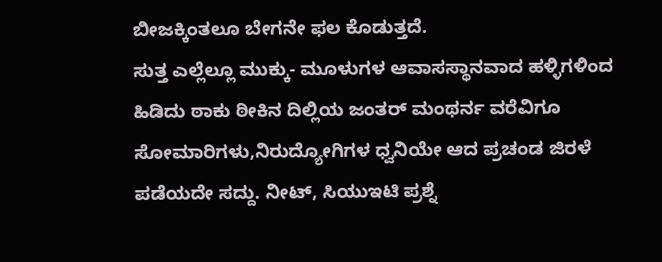ಬೀಜಕ್ಕಿಂತಲೂ ಬೇಗನೇ ಫಲ ಕೊಡುತ್ತದೆ.
ಸುತ್ತ ಎಲ್ಲೆಲ್ಲೂ ಮುಕ್ಕು- ಮೂಳುಗಳ ಆವಾಸಸ್ಥಾನವಾದ ಹಳ್ಳಿಗಳಿಂದ ಹಿಡಿದು ಠಾಕು ಠೀಕಿನ ದಿಲ್ಲಿಯ ಜಂತರ್ ಮಂಥರ್ನ ವರೆವಿಗೂ ಸೋಮಾರಿಗಳು,ನಿರುದ್ಯೋಗಿಗಳ ಧ್ವನಿಯೇ ಆದ ಪ್ರಚಂಡ ಜಿರಳೆ ಪಡೆಯದೇ ಸದ್ದು. ನೀಟ್, ಸಿಯುಇಟಿ ಪ್ರಶ್ನೆ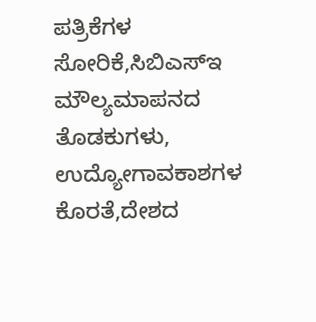ಪತ್ರಿಕೆಗಳ ಸೋರಿಕೆ,ಸಿಬಿಎಸ್ಇ ಮೌಲ್ಯಮಾಪನದ ತೊಡಕುಗಳು, ಉದ್ಯೋಗಾವಕಾಶಗಳ ಕೊರತೆ,ದೇಶದ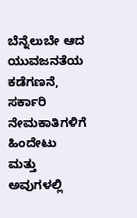ಬೆನ್ನೆಲುಬೇ ಆದ ಯುವಜನತೆಯ ಕಡೆಗಣನೆ, ಸರ್ಕಾರಿ ನೇಮಕಾತಿಗಳಿಗೆ ಹಿಂದೇಟು ಮತ್ತು ಅವುಗಳಲ್ಲಿ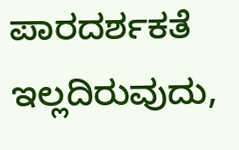ಪಾರದರ್ಶಕತೆ ಇಲ್ಲದಿರುವುದು,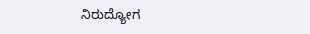ನಿರುದ್ಯೋಗ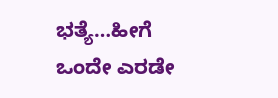ಭತ್ಯೆ…ಹೀಗೆ ಒಂದೇ ಎರಡೇ